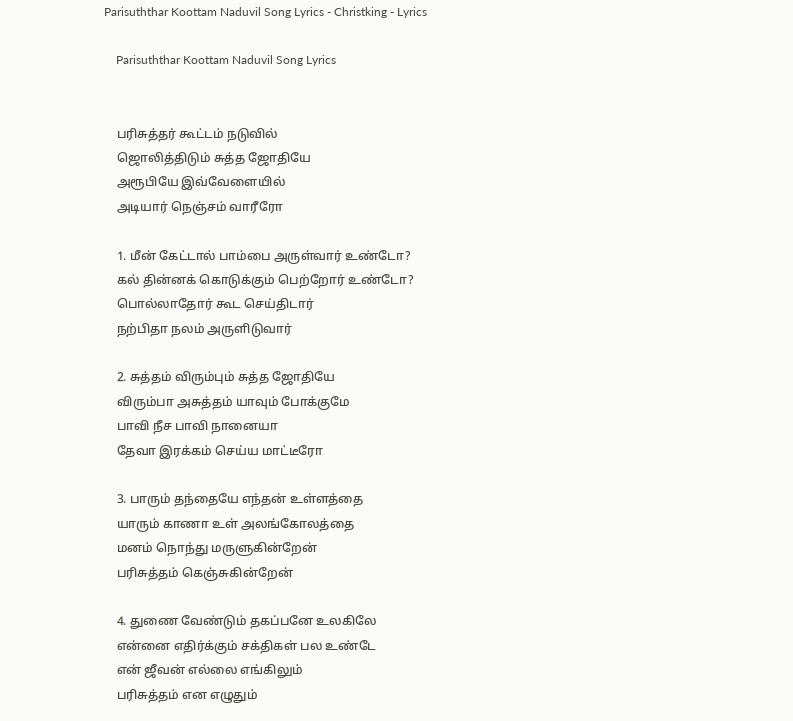Parisuththar Koottam Naduvil Song Lyrics - Christking - Lyrics

    Parisuththar Koottam Naduvil Song Lyrics


    பரிசுத்தர் கூட்டம் நடுவில்
    ஜொலித்திடும் சுத்த ஜோதியே
    அரூபியே இவ்வேளையில்
    அடியார் நெஞ்சம் வாரீரோ

    1. மீன் கேட்டால் பாம்பை அருள்வார் உண்டோ?
    கல் தின்னக் கொடுக்கும் பெற்றோர் உண்டோ?
    பொல்லாதோர் கூட செய்திடார்
    நற்பிதா நலம் அருளிடுவார்

    2. சுத்தம் விரும்பும் சுத்த ஜோதியே
    விரும்பா அசுத்தம் யாவும் போக்குமே
    பாவி நீச பாவி நானையா
    தேவா இரக்கம் செய்ய மாட்டீரோ

    3. பாரும் தந்தையே எந்தன் உள்ளத்தை
    யாரும் காணா உள் அலங்கோலத்தை
    மனம் நொந்து மருளுகின்றேன்
    பரிசுத்தம் கெஞ்சுகின்றேன்

    4. துணை வேண்டும் தகப்பனே உலகிலே
    என்னை எதிர்க்கும் சக்திகள் பல உண்டே
    என் ஜீவன் எல்லை எங்கிலும்
    பரிசுத்தம் என எழுதும்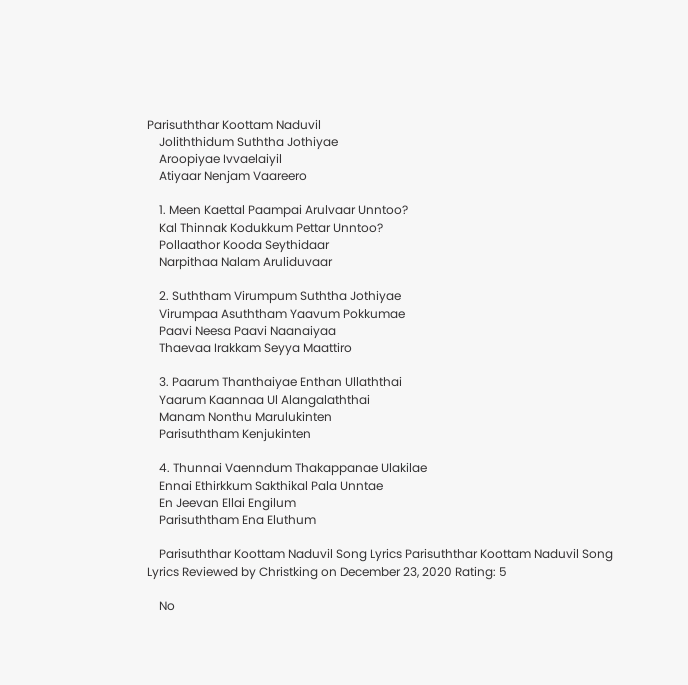Parisuththar Koottam Naduvil
    Joliththidum Suththa Jothiyae
    Aroopiyae Ivvaelaiyil
    Atiyaar Nenjam Vaareero

    1. Meen Kaettal Paampai Arulvaar Unntoo?
    Kal Thinnak Kodukkum Pettar Unntoo?
    Pollaathor Kooda Seythidaar
    Narpithaa Nalam Aruliduvaar

    2. Suththam Virumpum Suththa Jothiyae
    Virumpaa Asuththam Yaavum Pokkumae
    Paavi Neesa Paavi Naanaiyaa
    Thaevaa Irakkam Seyya Maattiro

    3. Paarum Thanthaiyae Enthan Ullaththai
    Yaarum Kaannaa Ul Alangalaththai
    Manam Nonthu Marulukinten
    Parisuththam Kenjukinten

    4. Thunnai Vaenndum Thakappanae Ulakilae
    Ennai Ethirkkum Sakthikal Pala Unntae
    En Jeevan Ellai Engilum
    Parisuththam Ena Eluthum

    Parisuththar Koottam Naduvil Song Lyrics Parisuththar Koottam Naduvil Song Lyrics Reviewed by Christking on December 23, 2020 Rating: 5

    No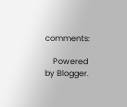comments:

    Powered by Blogger.